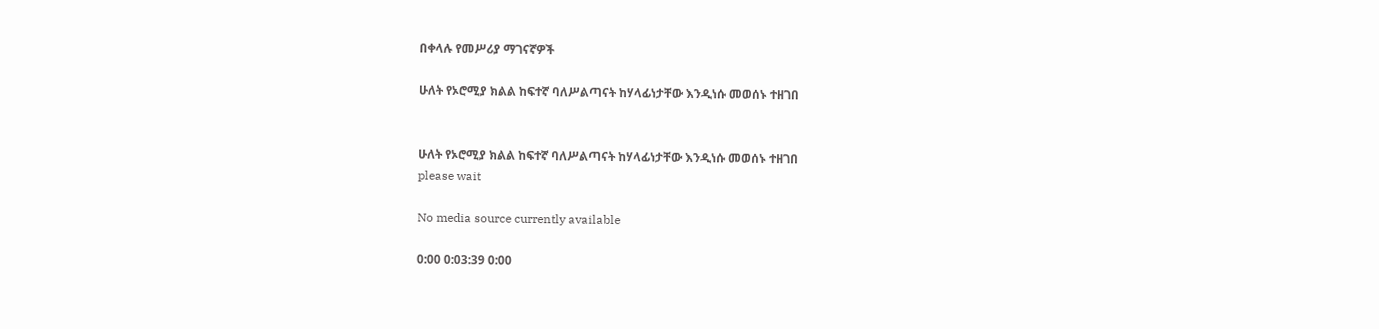በቀላሉ የመሥሪያ ማገናኛዎች

ሁለት የኦሮሚያ ክልል ከፍተኛ ባለሥልጣናት ከሃላፊነታቸው እንዲነሱ መወሰኑ ተዘገበ


ሁለት የኦሮሚያ ክልል ከፍተኛ ባለሥልጣናት ከሃላፊነታቸው እንዲነሱ መወሰኑ ተዘገበ
please wait

No media source currently available

0:00 0:03:39 0:00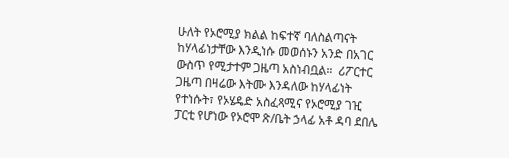ሁለት የኦሮሚያ ክልል ከፍተኛ ባለስልጣናት ከሃላፊነታቸው እንዲነሱ መወሰኑን አንድ በአገር ውስጥ የሚታተም ጋዜጣ አስነብቧል።  ሪፖርተር ጋዜጣ በዛሬው እትሙ እንዳለው ከሃላፊነት የተነሱት፣ የኦሄዴድ አስፈጻሚና የኦሮሚያ ገዢ ፓርቲ የሆነው የኦሮሞ ጽ/ቤት ኃላፊ አቶ ዳባ ደበሌ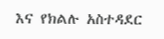እና የክልሉ አስተዳደር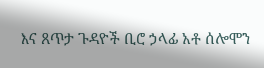እና ጸጥታ ጉዳዮች ቢሮ ኃላፊ አቶ ሰሎሞን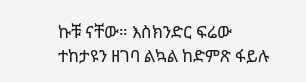ኩቹ ናቸው። እስክንድር ፍሬው ተከታዩን ዘገባ ልኳል ከድምጽ ፋይሉ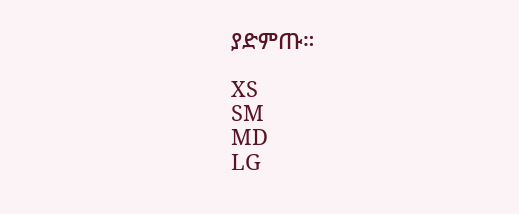ያድምጡ።

XS
SM
MD
LG